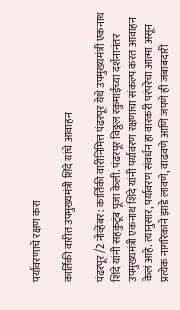पर्यावरणाचे रक्षण करा

कार्तिकी वारीत उपमुख्यमंत्री शिंदे यांचे आवाहन

पंढरपूर /2 नोव्हेंबर : कार्तिकी वारीनिमित्त पंढरपूर येथे उपमुख्यमंत्री एकनाथ शिंदे यांनी सहकुटूंब पूजा केली. पंढरपूर विठ्ठल रकुमाईच्या दर्शनानंतर उपमुख्यमंत्री एकनाथ शिंदे यांनी पर्यावरण रक्षणाचा संकल्प करत आवाहन केलं आहे. त्यानुसार, पर्यावरण संवर्धन हा वारकरी परंपरेचा आत्मा असून प्रत्येक नागरिकाने झाडे लावणे, वाढवणे आणि जपणे ही जबाबदारी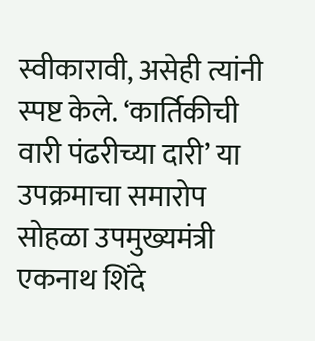स्वीकारावी, असेही त्यांनी स्पष्ट केले. ‘कार्तिकीची वारी पंढरीच्या दारी’ या उपक्रमाचा समारोप सोहळा उपमुख्यमंत्री एकनाथ शिंदे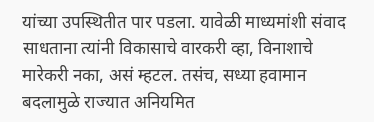यांच्या उपस्थितीत पार पडला. यावेळी माध्यमांशी संवाद साधताना त्यांनी विकासाचे वारकरी व्हा, विनाशाचे मारेकरी नका, असं म्हटल. तसंच, सध्या हवामान बदलामुळे राज्यात अनियमित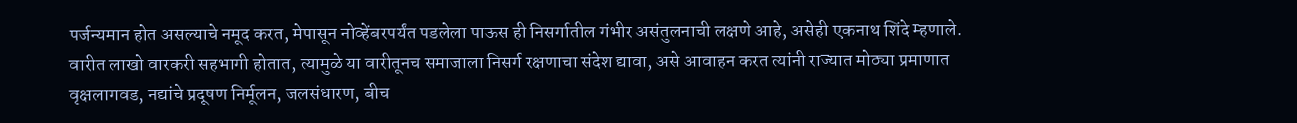पर्जन्यमान होत असल्याचे नमूद करत, मेपासून नोव्हेंबरपर्यंत पडलेला पाऊस ही निसर्गातील गंभीर असंतुलनाची लक्षणे आहे, असेही एकनाथ शिंदे म्हणाले. वारीत लाखो वारकरी सहभागी होतात, त्यामुळे या वारीतूनच समाजाला निसर्ग रक्षणाचा संदेश द्यावा, असे आवाहन करत त्यांनी राज्यात मोठ्या प्रमाणात वृक्षलागवड, नद्यांचे प्रदूषण निर्मूलन, जलसंधारण, बीच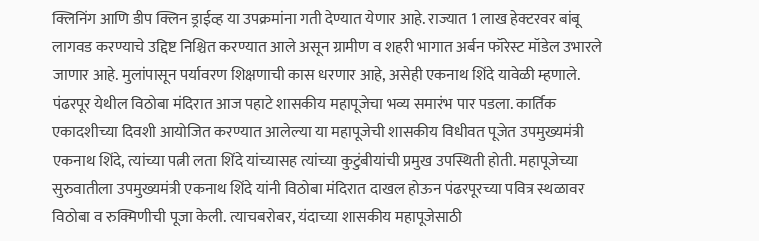क्लिनिंग आणि डीप क्लिन ड्राईव्ह या उपक्रमांना गती देण्यात येणार आहे. राज्यात 1 लाख हेक्टरवर बांबू लागवड करण्याचे उद्दिष्ट निश्चित करण्यात आले असून ग्रामीण व शहरी भागात अर्बन फॉरेस्ट मॉडेल उभारले जाणार आहे. मुलांपासून पर्यावरण शिक्षणाची कास धरणार आहे, असेही एकनाथ शिंदे यावेळी म्हणाले.
पंढरपूर येथील विठोबा मंदिरात आज पहाटे शासकीय महापूजेचा भव्य समारंभ पार पडला. कार्तिक एकादशीच्या दिवशी आयोजित करण्यात आलेल्या या महापूजेची शासकीय विधीवत पूजेत उपमुख्यमंत्री एकनाथ शिंदे, त्यांच्या पत्नी लता शिंदे यांच्यासह त्यांच्या कुटुंबीयांची प्रमुख उपस्थिती होती. महापूजेच्या सुरुवातीला उपमुख्यमंत्री एकनाथ शिंदे यांनी विठोबा मंदिरात दाखल होऊन पंढरपूरच्या पवित्र स्थळावर विठोबा व रुक्मिणीची पूजा केली. त्याचबरोबर, यंदाच्या शासकीय महापूजेसाठी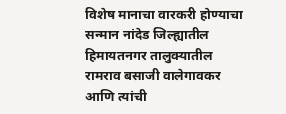विशेष मानाचा वारकरी होण्याचा सन्मान नांदेड जिल्ह्यातील हिमायतनगर तालुक्यातील रामराव बसाजी वालेगावकर आणि त्यांची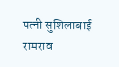पत्नी सुशिलाबाई रामराव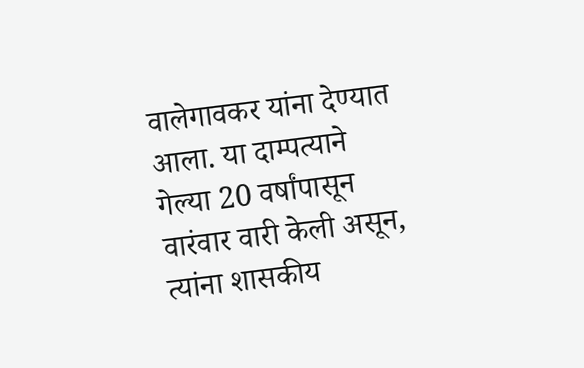वालेगावकर यांना देण्यात आला. या दाम्पत्याने गेल्या 20 वर्षांपासून वारंवार वारी केली असून, त्यांना शासकीय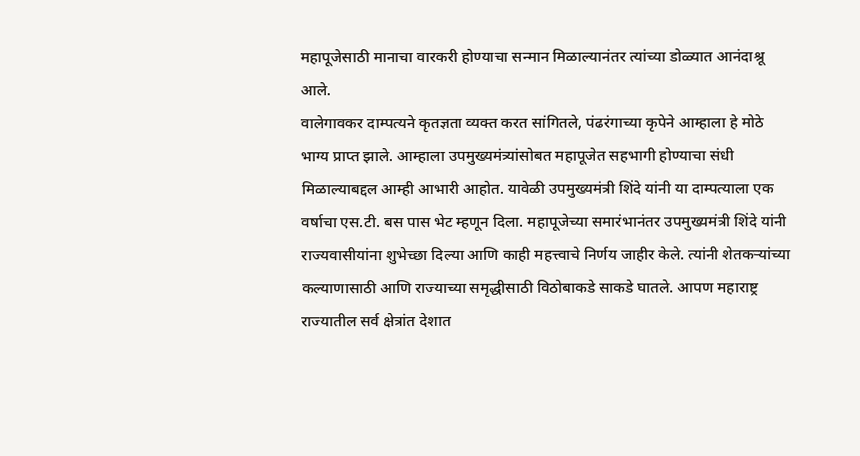महापूजेसाठी मानाचा वारकरी होण्याचा सन्मान मिळाल्यानंतर त्यांच्या डोळ्यात आनंदाश्रू आले.
वालेगावकर दाम्पत्यने कृतज्ञता व्यक्त करत सांगितले, पंढरंगाच्या कृपेने आम्हाला हे मोठे भाग्य प्राप्त झाले. आम्हाला उपमुख्यमंत्र्यांसोबत महापूजेत सहभागी होण्याचा संधी मिळाल्याबद्दल आम्ही आभारी आहोत. यावेळी उपमुख्यमंत्री शिंदे यांनी या दाम्पत्याला एक वर्षाचा एस.टी. बस पास भेट म्हणून दिला. महापूजेच्या समारंभानंतर उपमुख्यमंत्री शिंदे यांनी राज्यवासीयांना शुभेच्छा दिल्या आणि काही महत्त्वाचे निर्णय जाहीर केले. त्यांनी शेतकर्‍यांच्या कल्याणासाठी आणि राज्याच्या समृद्धीसाठी विठोबाकडे साकडे घातले. आपण महाराष्ट्र राज्यातील सर्व क्षेत्रांत देशात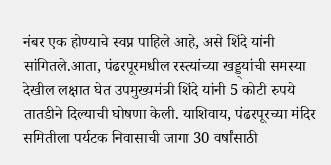नंबर एक होण्याचे स्वप्न पाहिले आहे, असे शिंदे यांनी सांगितले.आता, पंढरपूरमधील रस्त्यांच्या खड्ड्यांची समस्या देखील लक्षात घेत उपमुख्यमंत्री शिंदे यांनी 5 कोटी रुपये तातडीने दिल्याची घोषणा केली. याशिवाय, पंढरपूरच्या मंदिर समितीला पर्यटक निवासाची जागा 30 वर्षांसाठी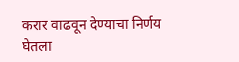करार वाढवून देण्याचा निर्णय घेतला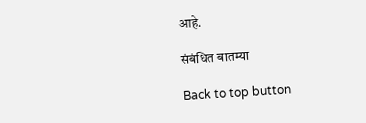आहे.

संबंधित बातम्या

Back to top button